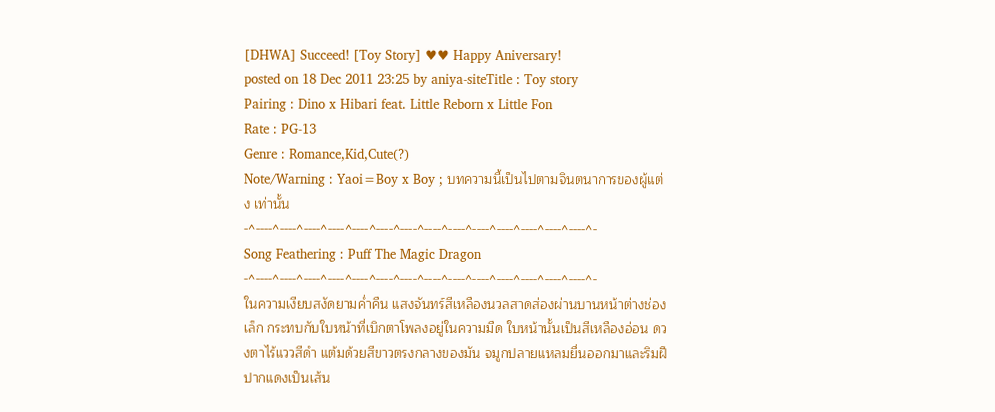[DHWA] Succeed! [Toy Story] ♥♥ Happy Aniversary!
posted on 18 Dec 2011 23:25 by aniya-siteTitle : Toy story
Pairing : Dino x Hibari feat. Little Reborn x Little Fon
Rate : PG-13
Genre : Romance,Kid,Cute(?)
Note/Warning : Yaoi=Boy x Boy ; บทความนี้เป็นไปตามจินตนาการของผู้แต่ง เท่านั้น
-^----^----^----^----^----^----^----^----^----^----^----^----^----^----^-
Song Feathering : Puff The Magic Dragon
-^----^----^----^----^----^----^----^----^----^----^----^----^----^----^-
ในความเงียบสงัดยามค่ำคืน แสงจันทร์สีเหลืองนวลสาดส่องผ่านบานหน้าต่างช่องเล็ก กระทบกับใบหน้าที่เบิกตาโพลงอยู่ในความมืด ใบหน้านั้นเป็นสีเหลืองอ่อน ดวงตาไร้แววสีดำ แต้มด้วยสีขาวตรงกลางของมัน จมูกปลายแหลมยื่นออกมาและริมฝีปากแดงเป็นเส้น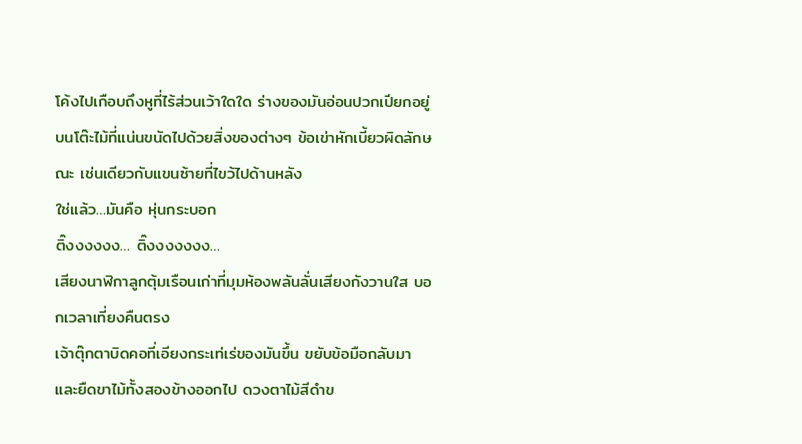โค้งไปเกือบถึงหูที่ไร้ส่วนเว้าใดใด ร่างของมันอ่อนปวกเปียกอยู่บนโต๊ะไม้ที่แน่นขนัดไปด้วยสิ่งของต่างๆ ข้อเข่าหักเบี้ยวผิดลักษณะ เช่นเดียวกับแขนซ้ายที่ไขว้ไปด้านหลัง
ใช่แล้ว…มันคือ หุ่นกระบอก
ติ๊งงงงงง… ติ๊งงงงงงง…
เสียงนาฬิกาลูกตุ้มเรือนเก่าที่มุมห้องพลันลั่นเสียงกังวานใส บอกเวลาเที่ยงคืนตรง
เจ้าตุ๊กตาบิดคอที่เอียงกระเท่เร่ของมันขึ้น ขยับข้อมือกลับมา และยืดขาไม้ทั้งสองข้างออกไป ดวงตาไม้สีดำข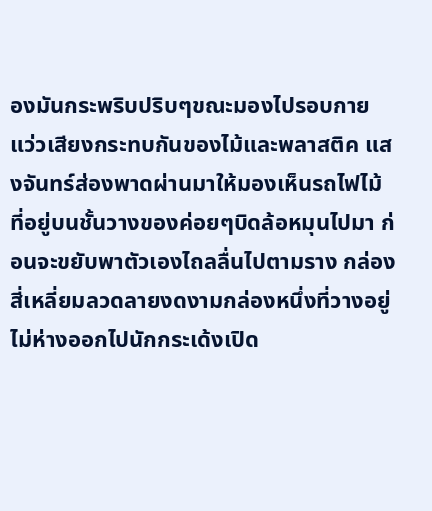องมันกระพริบปริบๆขณะมองไปรอบกาย แว่วเสียงกระทบกันของไม้และพลาสติค แสงจันทร์ส่องพาดผ่านมาให้มองเห็นรถไฟไม้ที่อยู่บนชั้นวางของค่อยๆบิดล้อหมุนไปมา ก่อนจะขยับพาตัวเองไถลลื่นไปตามราง กล่องสี่เหลี่ยมลวดลายงดงามกล่องหนึ่งที่วางอยู่ไม่ห่างออกไปนักกระเด้งเปิด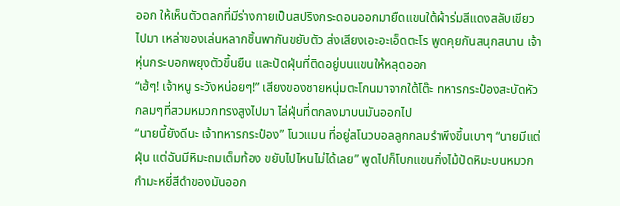ออก ให้เห็นตัวตลกที่มีร่างกายเป็นสปริงกระดอนออกมายืดแขนใต้ผ้าร่มสีแดงสลับเขียวไปมา เหล่าของเล่นหลากชิ้นพากันขยับตัว ส่งเสียงเอะอะเอ็ดตะโร พูดคุยกันสนุกสนาน เจ้าหุ่นกระบอกพยุงตัวขึ้นยืน และปัดฝุ่นที่ติดอยู่บนแขนให้หลุดออก
“เฮ้ๆ! เจ้าหนู ระวังหน่อยๆ!” เสียงของชายหนุ่มตะโกนมาจากใต้โต๊ะ ทหารกระป๋องสะบัดหัวกลมๆที่สวมหมวกทรงสูงไปมา ไล่ฝุ่นที่ตกลงมาบนมันออกไป
“นายนี้ยังดีนะ เจ้าทหารกระป๋อง” โนวแมน ที่อยู่สโนวบอลลูกกลมรำพึงขึ้นเบาๆ “นายมีแต่ฝุ่น แต่ฉันมีหิมะถมเต็มท้อง ขยับไปไหนไม่ได้เลย” พูดไปก็โบกแขนกิ่งไม้ปัดหิมะบนหมวกกำมะหยี่สีดำของมันออก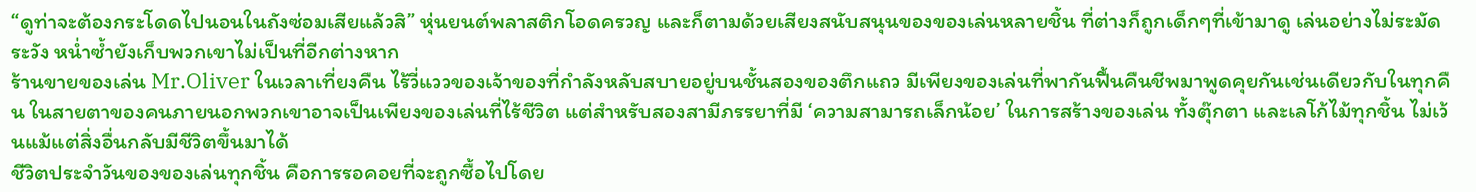“ดูท่าจะต้องกระโดดไปนอนในถังซ่อมเสียแล้วสิ” หุ่นยนต์พลาสติกโอดครวญ และก็ตามด้วยเสียงสนับสนุนของของเล่นหลายชิ้น ที่ต่างก็ถูกเด็กๆที่เข้ามาดู เล่นอย่างไม่ระมัดระวัง หน่ำซ้ำยังเก็บพวกเขาไม่เป็นที่อีกต่างหาก
ร้านขายของเล่น Mr.Oliver ในเวลาเที่ยงคืน ไร้วี่แววของเจ้าของที่กำลังหลับสบายอยู่บนชั้นสองของตึกแถว มีเพียงของเล่นที่พากันฟื้นคืนชีพมาพูดคุยกันเช่นเดียวกับในทุกคืน ในสายตาของคนภายนอกพวกเขาอาจเป็นเพียงของเล่นที่ไร้ชีวิต แต่สำหรับสองสามีภรรยาที่มี ‘ความสามารถเล็กน้อย’ ในการสร้างของเล่น ทั้งตุ๊กตา และเลโก้ไม้ทุกชิ้น ไม่เว้นแม้แต่สิ่งอื่นกลับมีชีวิตขึ้นมาได้
ชีวิตประจำวันของของเล่นทุกชิ้น คือการรอคอยที่จะถูกซื้อไปโดย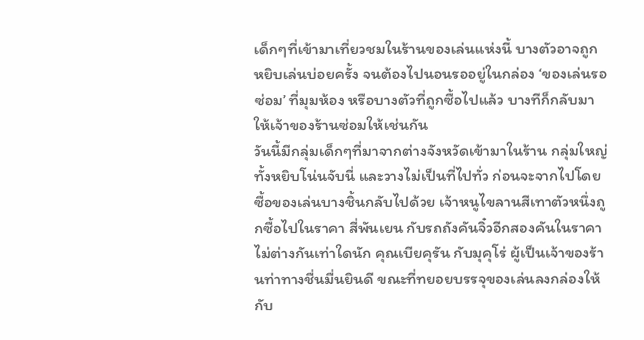เด็กๆที่เข้ามาเที่ยวชมในร้านของเล่นแห่งนี้ บางตัวอาจถูกหยิบเล่นบ่อยครั้ง จนต้องไปนอนรออยู่ในกล่อง ‘ของเล่นรอซ่อม’ ที่มุมห้อง หรือบางตัวที่ถูกซื้อไปแล้ว บางทีก็กลับมาให้เจ้าของร้านซ่อมให้เช่นกัน
วันนี้มีกลุ่มเด็กๆที่มาจากต่างจังหวัดเข้ามาในร้าน กลุ่มใหญ่ ทั้งหยิบโน่นจับนี่ และวางไม่เป็นที่ไปทั่ว ก่อนจะจากไปโดยซื้อของเล่นบางชิ้นกลับไปด้วย เจ้าหนูไขลานสีเทาตัวหนึ่งถูกซื้อไปในราคา สี่พันเยน กับรถถังคันจิ๋วอีกสองคันในราคาไม่ต่างกันเท่าใดนัก คุณเบียคุรัน กับมุคุโร่ ผู้เป็นเจ้าของร้านท่าทางชื่นมื่นยินดี ขณะที่ทยอยบรรจุของเล่นลงกล่องให้กับ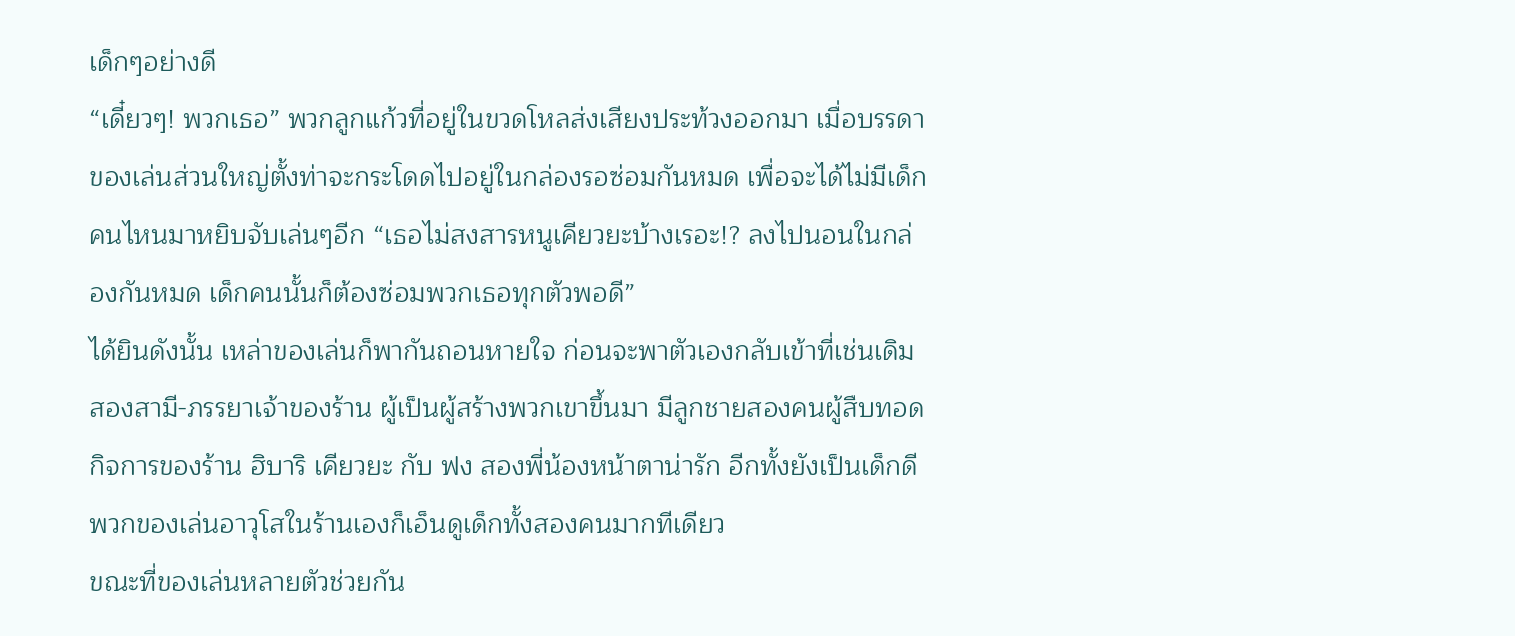เด็กๆอย่างดี
“เดี๋ยวๆ! พวกเธอ” พวกลูกแก้วที่อยู่ในขวดโหลส่งเสียงประท้วงออกมา เมื่อบรรดาของเล่นส่วนใหญ่ตั้งท่าจะกระโดดไปอยู่ในกล่องรอซ่อมกันหมด เพื่อจะได้ไม่มีเด็กคนไหนมาหยิบจับเล่นๆอีก “เธอไม่สงสารหนูเคียวยะบ้างเรอะ!? ลงไปนอนในกล่องกันหมด เด็กคนนั้นก็ต้องซ่อมพวกเธอทุกตัวพอดี”
ได้ยินดังนั้น เหล่าของเล่นก็พากันถอนหายใจ ก่อนจะพาตัวเองกลับเข้าที่เช่นเดิม
สองสามี-ภรรยาเจ้าของร้าน ผู้เป็นผู้สร้างพวกเขาขึ้นมา มีลูกชายสองคนผู้สืบทอดกิจการของร้าน ฮิบาริ เคียวยะ กับ ฟง สองพี่น้องหน้าตาน่ารัก อีกทั้งยังเป็นเด็กดี พวกของเล่นอาวุโสในร้านเองก็เอ็นดูเด็กทั้งสองคนมากทีเดียว
ขณะที่ของเล่นหลายตัวช่วยกัน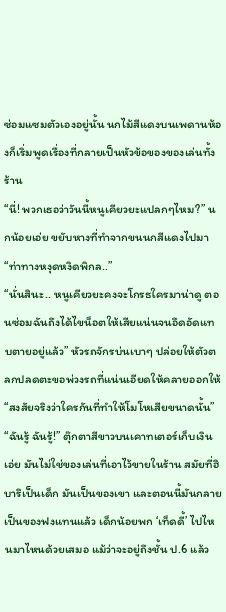ซ่อมแซมตัวเองอยู่นั้น นกไม้สีแดงบนเพดานห้องก็เริ่มพูดเรื่องที่กลายเป็นหัวข้อของของเล่นทั้งร้าน
“นี่! พวกเธอว่าวันนี้หนูเคียวยะแปลกๆไหม?” นกน้อยเอ่ย ขยับหางที่ทำจากขนนกสีแดงไปมา “ท่าทางหงุดหงิดพิกล..”
“นั่นสินะ.. หนูเคียวยะคงจะโกรธใครมาน่าดู ตอนซ่อมฉันถึงได้ไขน็อตให้เสียแน่นจนอึดอัดแทบตายอยู่แล้ว” หัวรถจักรบ่นเบาๆ ปล่อยให้ตัวตลกปลดตะขอพ่วงรถที่แน่นเอียดให้คลายออกให้ “สงสัยจริงว่าใครกันที่ทำให้โมโหเสียขนาดนั้น”
“ฉันรู้ ฉันรู้!” ตุ๊กตาสีขาวบนเคาทเตอร์เก็บเงินเอ่ย มันไม่ใช่ของเล่นที่เอาไว้ขายในร้าน สมัยที่ฮิบาริเป็นเด็ก มันเป็นของเขา และตอนนี้มันกลายเป็นของฟงแทนแล้ว เด็กน้อยพก ‘เท็ดดี้’ ไปไหนมาไหนด้วยเสมอ แม้ว่าจะอยู่ถึงชั้น ป.6 แล้ว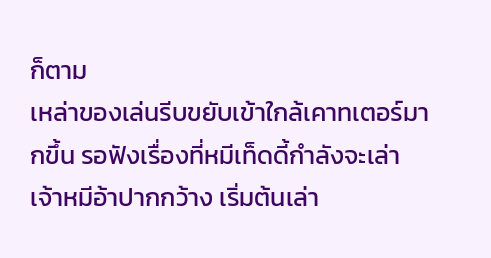ก็ตาม
เหล่าของเล่นรีบขยับเข้าใกล้เคาทเตอร์มากขึ้น รอฟังเรื่องที่หมีเท็ดดี้กำลังจะเล่า เจ้าหมีอ้าปากกว้าง เริ่มต้นเล่า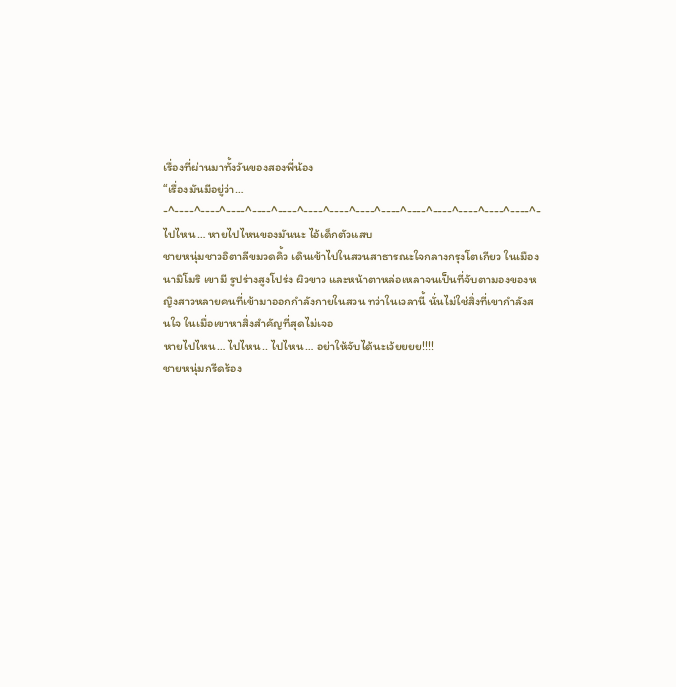เรื่องที่ผ่านมาทั้งวันของสองพี่น้อง
“เรื่องมันมีอยู่ว่า…
-^----^----^----^----^----^----^----^----^----^----^----^----^----^----^-
ไปไหน… หายไปไหนของมันนะ ไอ้เด็กตัวแสบ
ชายหนุ่มชาวอิตาลีขมวดคิ้ว เดินเข้าไปในสวนสาธารณะใจกลางกรุงโตเกียว ในเมืองนามิโมริ เขามี รูปร่างสูงโปร่ง ผิวขาว และหน้าตาหล่อเหลาจนเป็นที่จับตามองของหญิงสาวหลายคนที่เข้ามาออกกำลังกายในสวน ทว่าในเวลานี้ นั่นไม่ใช่สิ่งที่เขากำลังสนใจ ในเมื่อเขาหาสิ่งสำคัญที่สุดไม่เจอ
หายไปไหน… ไปไหน.. ไปไหน… อย่าให้จับได้นะเว้ยยยย!!!!
ชายหนุ่มกรีดร้อง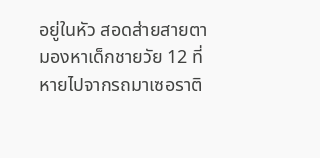อยู่ในหัว สอดส่ายสายตามองหาเด็กชายวัย 12 ที่หายไปจากรถมาเซอราติ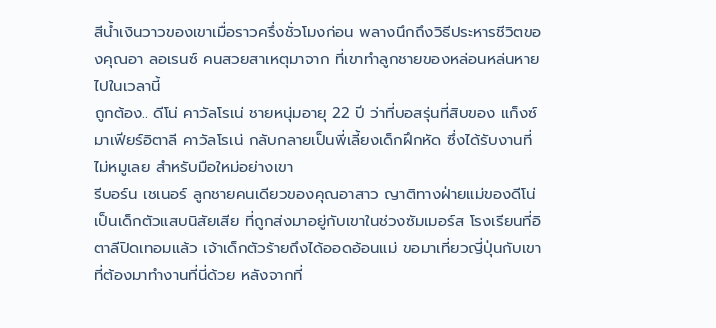สีน้ำเงินวาวของเขาเมื่อราวครึ่งชั่วโมงก่อน พลางนึกถึงวิธีประหารชีวิตของคุณอา ลอเรนซ์ คนสวยสาเหตุมาจาก ที่เขาทำลูกชายของหล่อนหล่นหายไปในเวลานี้
ถูกต้อง.. ดีโน่ คาวัลโรเน่ ชายหนุ่มอายุ 22 ปี ว่าที่บอสรุ่นที่สิบของ แก็งซ์มาเฟียร์อิตาลี คาวัลโรเน่ กลับกลายเป็นพี่เลี้ยงเด็กฝึกหัด ซึ่งได้รับงานที่ไม่หมูเลย สำหรับมือใหม่อย่างเขา
รีบอร์น เชเนอร์ ลูกชายคนเดียวของคุณอาสาว ญาติทางฝ่ายแม่ของดีโน่ เป็นเด็กตัวแสบนิสัยเสีย ที่ถูกส่งมาอยู่กับเขาในช่วงซัมเมอร์ส โรงเรียนที่อิตาลีปิดเทอมแล้ว เจ้าเด็กตัวร้ายถึงได้ออดอ้อนแม่ ขอมาเที่ยวญี่ปุ่นกับเขาที่ต้องมาทำงานที่นี่ด้วย หลังจากที่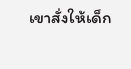เขาสั่งให้เด็ก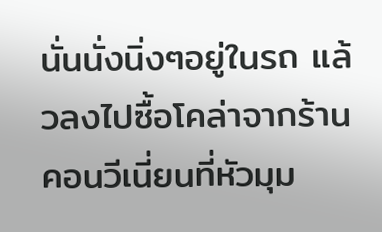นั่นนั่งนิ่งๆอยู่ในรถ แล้วลงไปซื้อโคล่าจากร้านคอนวีเนี่ยนที่หัวมุม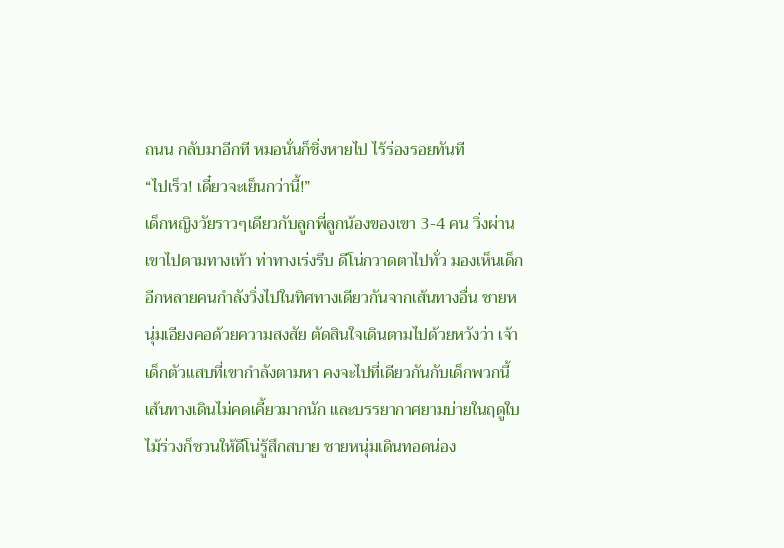ถนน กลับมาอีกที หมอนั่นก็ชิ่งหายไป ไร้ร่องรอยทันที
“ไปเร็ว! เดี๋ยวจะเย็นกว่านี้!”
เด็กหญิงวัยราวๆเดียวกับลูกพี่ลูกน้องของเขา 3-4 คน วิ่งผ่านเขาไปตามทางเท้า ท่าทางเร่งรีบ ดีโน่กวาดตาไปทั่ว มองเห็นเด็กอีกหลายคนกำลังวิ่งไปในทิศทางเดียวกันจากเส้นทางอื่น ชายหนุ่มเอียงคอด้วยความสงสัย ตัดสินใจเดินตามไปด้วยหวังว่า เจ้าเด็กตัวแสบที่เขากำลังตามหา คงจะไปที่เดียวกันกับเด็กพวกนี้
เส้นทางเดินไม่คดเคี้ยวมากนัก และบรรยากาศยามบ่ายในฤดูใบไม้ร่วงก็ชวนให้ดีโน่รู้สึกสบาย ชายหนุ่มเดินทอดน่อง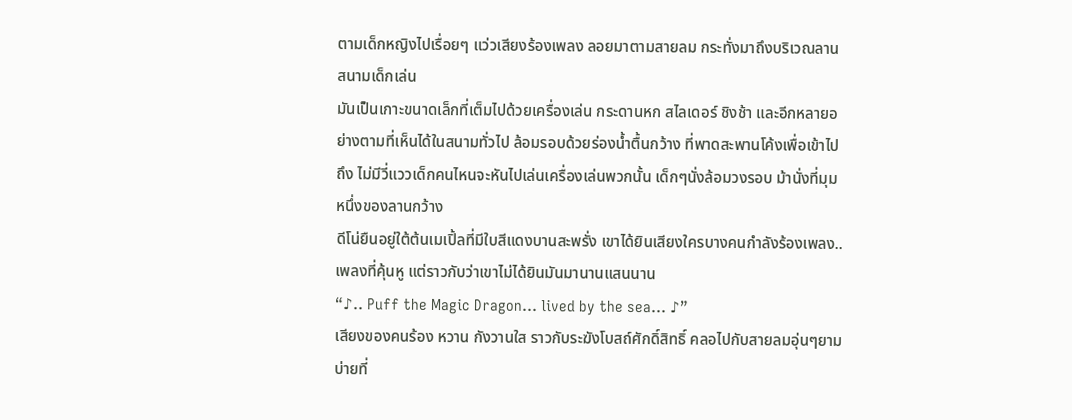ตามเด็กหญิงไปเรื่อยๆ แว่วเสียงร้องเพลง ลอยมาตามสายลม กระทั่งมาถึงบริเวณลานสนามเด็กเล่น
มันเป็นเกาะขนาดเล็กที่เต็มไปด้วยเครื่องเล่น กระดานหก สไลเดอร์ ชิงช้า และอีกหลายอย่างตามที่เห็นได้ในสนามทั่วไป ล้อมรอบด้วยร่องน้ำตื้นกว้าง ที่พาดสะพานโค้งเพื่อเข้าไปถึง ไม่มีวี่แววเด็กคนไหนจะหันไปเล่นเครื่องเล่นพวกนั้น เด็กๆนั่งล้อมวงรอบ ม้านั่งที่มุมหนึ่งของลานกว้าง
ดีโน่ยืนอยู่ใต้ต้นเมเปิ้ลที่มีใบสีแดงบานสะพรั่ง เขาได้ยินเสียงใครบางคนกำลังร้องเพลง.. เพลงที่คุ้นหู แต่ราวกับว่าเขาไม่ได้ยินมันมานานแสนนาน
“♪.. Puff the Magic Dragon… lived by the sea… ♪”
เสียงของคนร้อง หวาน กังวานใส ราวกับระฆังโบสถ์ศักดิ์สิทธิ์ คลอไปกับสายลมอุ่นๆยามบ่ายที่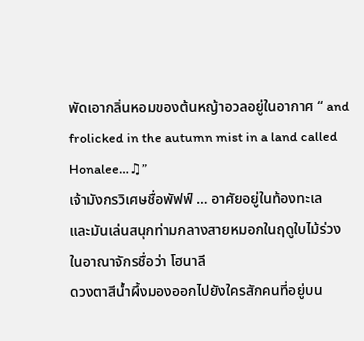พัดเอากลิ่นหอมของต้นหญ้าอวลอยู่ในอากาศ “ and frolicked in the autumn mist in a land called Honalee…♫”
เจ้ามังกรวิเศษชื่อพัฟฟ์ … อาศัยอยู่ในท้องทะเล
และมันเล่นสนุกท่ามกลางสายหมอกในฤดูใบไม้ร่วง ในอาณาจักรชื่อว่า โฮนาลี
ดวงตาสีน้ำผึ้งมองออกไปยังใครสักคนที่อยู่บน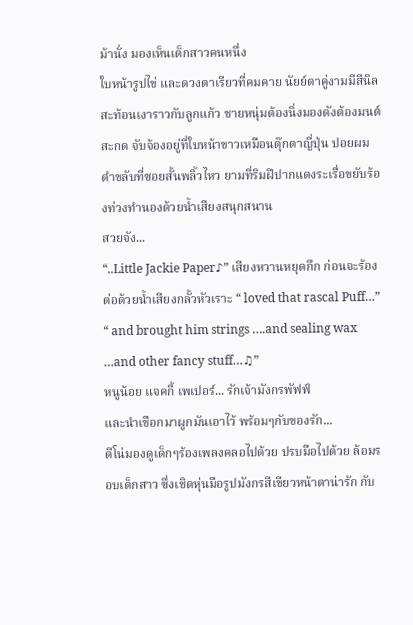ม้านั่ง มองเห็นเด็กสาวคนหนึ่ง
ใบหน้ารูปไข่ และดวงตาเรียวที่คมคาย นัยย์ตาคู่งามมีสีนิลสะท้อนเงาราวกับลูกแก้ว ชายหนุ่มต้องนิ่งมองดังต้องมนต์สะกด จับจ้องอยู่ที่ใบหน้าขาวเหมือนตุ๊กตาญี่ปุ่น ปอยผมดำขลับที่ซอยสั้นพลิ้วไหว ยามที่ริมฝีปากแดงระเรื่อขยับร้องท่วงทำนองด้วยน้ำเสียงสนุกสนาน
สวยจัง...
“..Little Jackie Paper♪” เสียงหวานหยุดกึก ก่อนจะร้องต่อด้วยน้ำเสียงกลั้วหัวเราะ “ loved that rascal Puff…”
“ and brought him strings ….and sealing wax …and other fancy stuff…♫”
หนูน้อย แจคกี้ เพเปอร์... รักเจ้ามังกรพัฟฟ์
และนำเชือกมาผูกมันเอาไว้ พร้อมๆกับของรัก...
ดีโน่มองดูเด็กๆร้องเพลงคลอไปด้วย ปรบมือไปด้วย ล้อมรอบเด็กสาว ซึ่งเชิดหุ่นมือรูปมังกรสีเขียวหน้าตาน่ารัก กับ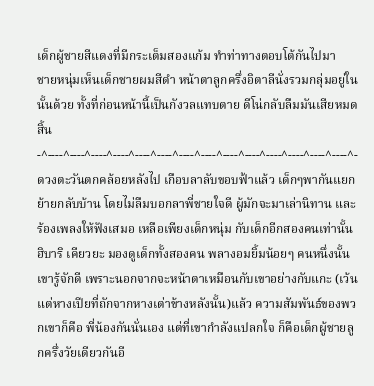เด็กผู้ชายสีแดงที่มีกระเต็มสองแก้ม ทำท่าทางตอบโต้กันไปมา
ชายหนุ่มเห็นเด็กชายผมสีดำ หน้าตาลูกครึ่งอิตาลีนั่งรวมกลุ่มอยู่ในนั้นด้วย ทั้งที่ก่อนหน้านี้เป็นกังวลแทบตาย ดีโน่กลับลืมมันเสียหมดสิ้น
-^----^----^----^----^----^----^----^----^----^----^----^----^----^----^-
ดวงตะวันตกคล้อยหลังไป เกือบลาลับขอบฟ้าแล้ว เด็กๆพากันแยกย้ายกลับบ้าน โดยไม่ลืมบอกลาพี่ชายใจดี ผู้มักจะมาเล่านิทาน และร้องเพลงให้ฟังเสมอ เหลือเพียงเด็กหนุ่ม กับเด็กอีกสองคนเท่านั้น
ฮิบาริ เคียวยะ มองดูเด็กทั้งสองคน พลางอมยิ้มน้อยๆ คนหนึ่งนั้น เขารู้จักดี เพราะนอกจากจะหน้าตาเหมือนกับเขาอย่างกับแกะ (เว้นแต่หางเปียที่ถักจากหางเต่าข้างหลังนั้น)แล้ว ความสัมพันธ์ของพวกเขาก็คือ พี่น้องกันนั่นเอง แต่ที่เขากำลังแปลกใจ ก็คือเด็กผู้ชายลูกครึ่งวัยเดียวกันอี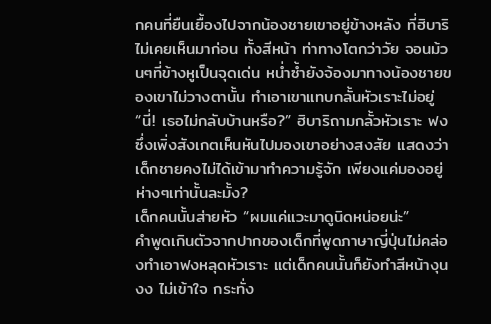กคนที่ยืนเยื้องไปจากน้องชายเขาอยู่ข้างหลัง ที่ฮิบาริไม่เคยเห็นมาก่อน ทั้งสีหน้า ท่าทางโตกว่าวัย จอนม้วนๆที่ข้างหูเป็นจุดเด่น หน่ำซ้ำยังจ้องมาทางน้องชายของเขาไม่วางตานั้น ทำเอาเขาแทบกลั้นหัวเราะไม่อยู่
“นี่! เธอไม่กลับบ้านหรือ?” ฮิบาริถามกลั้วหัวเราะ ฟงซึ่งเพิ่งสังเกตเห็นหันไปมองเขาอย่างสงสัย แสดงว่าเด็กชายคงไม่ได้เข้ามาทำความรู้จัก เพียงแค่มองอยู่ห่างๆเท่านั้นละมั้ง?
เด็กคนนั้นส่ายหัว “ผมแค่แวะมาดูนิดหน่อยน่ะ”
คำพูดเกินตัวจากปากของเด็กที่พูดภาษาญี่ปุ่นไม่คล่องทำเอาฟงหลุดหัวเราะ แต่เด็กคนนั้นก็ยังทำสีหน้างุนงง ไม่เข้าใจ กระทั่ง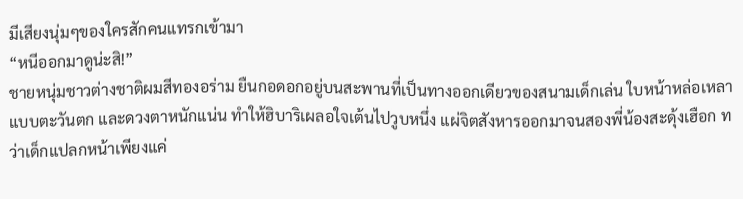มีเสียงนุ่มๆของใครสักคนแทรกเข้ามา
“หนีออกมาดูน่ะสิ!”
ชายหนุ่มชาวต่างชาติผมสีทองอร่าม ยืนกอดอกอยู่บนสะพานที่เป็นทางออกเดียวของสนามเด็กเล่น ใบหน้าหล่อเหลาแบบตะวันตก และดวงตาหนักแน่น ทำให้ฮิบาริเผลอใจเต้นไปวูบหนึ่ง แผ่จิตสังหารออกมาจนสองพี่น้องสะดุ้งเฮือก ทว่าเด็กแปลกหน้าเพียงแค่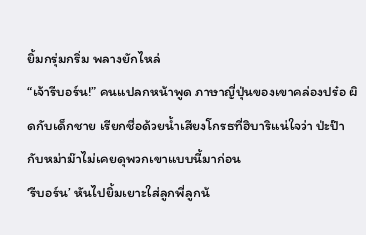ยิ้มกรุ่มกริ่ม พลางยักไหล่
“เจ้ารีบอร์น!” คนแปลกหน้าพูด ภาษาญี่ปุ่นของเขาคล่องปร๋อ ผิดกับเด็กชาย เรียกชื่อด้วยน้ำเสียงโกรธที่ฮิบาริแน่ใจว่า ป่ะป๊ากับหม่าม๊าไม่เคยดุพวกเขาแบบนี้มาก่อน
‘รีบอร์น’ หันไปยิ้มเยาะใส่ลูกพี่ลูกน้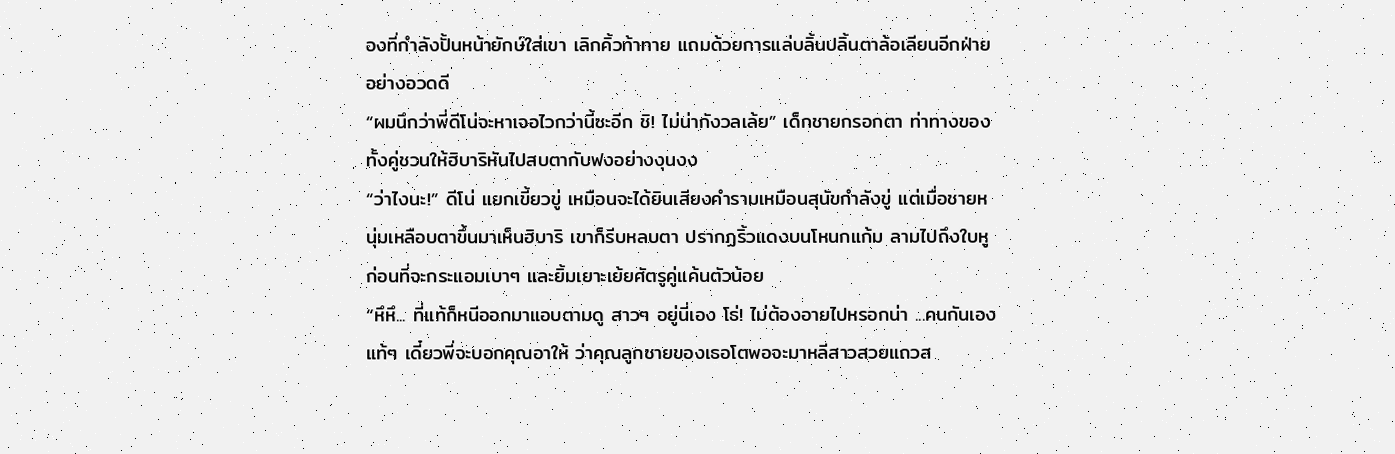องที่กำลังปั้นหน้ายักษ์ใส่เขา เลิกคิ้วท้าทาย แถมด้วยการแล่บลิ้นปลิ้นตาล้อเลียนอีกฝ่ายอย่างอวดดี
“ผมนึกว่าพี่ดีโน่จะหาเจอไวกว่านี้ซะอีก ชิ! ไม่น่ากังวลเล้ย” เด็กชายกรอกตา ท่าทางของทั้งคู่ชวนให้ฮิบาริหันไปสบตากับฟงอย่างงุนงง
“ว่าไงนะ!” ดีโน่ แยกเขี้ยวขู่ เหมือนจะได้ยินเสียงคำรามเหมือนสุนัขกำลังขู่ แต่เมื่อชายหนุ่มเหลือบตาขึ้นมาเห็นฮิบาริ เขาก็รีบหลบตา ปรากฏริ้วแดงบนโหนกแก้ม ลามไปถึงใบหู ก่อนที่จะกระแอมเบาๆ และยิ้มเยาะเย้ยศัตรูคู่แค้นตัวน้อย
“หึหึ... ที่แท้ก็หนีออกมาแอบตามดู สาวๆ อยู่นี่เอง โธ่! ไม่ต้องอายไปหรอกน่า ...คนกันเองแท้ๆ เดี๋ยวพี่จะบอกคุณอาให้ ว่าคุณลูกชายของเธอโตพอจะมาหลีสาวสวยแถวส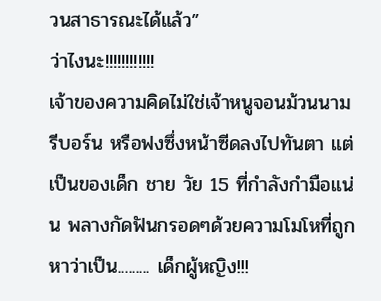วนสาธารณะได้แล้ว”
ว่าไงนะ!!!!!!!!!!!!
เจ้าของความคิดไม่ใช่เจ้าหนูจอนม้วนนามรีบอร์น หรือฟงซึ่งหน้าซีดลงไปทันตา แต่เป็นของเด็ก ชาย วัย 15 ที่กำลังกำมือแน่น พลางกัดฟันกรอดๆด้วยความโมโหที่ถูกหาว่าเป็น......... เด็กผู้หญิง!!!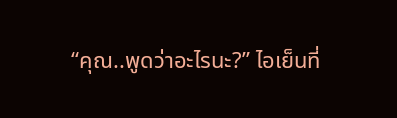“คุณ..พูดว่าอะไรนะ?” ไอเย็นที่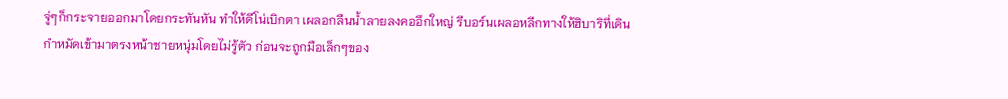จู่ๆก็กระจายออกมาโดยกระทันหัน ทำให้ดีโน่เบิกตา เผลอกลืนน้ำลายลงคออึกใหญ่ รีบอร์นเผลอหลีกทางให้ฮิบาริที่เดินกำหมัดเข้ามาตรงหน้าชายหนุ่มโดยไม่รู้ตัว ก่อนจะถูกมือเล็กๆของ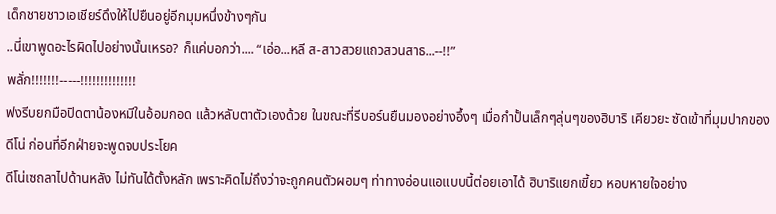เด็กชายชาวเอเชียร์ดึงให้ไปยืนอยู่อีกมุมหนึ่งข้างๆกัน
..นี่เขาพูดอะไรผิดไปอย่างนั้นเหรอ? ก็แค่บอกว่า.... “เอ่อ...หลี ส-สาวสวยแถวสวนสาธ...--!!”
พลั่ก!!!!!!!-----!!!!!!!!!!!!!!
ฟงรีบยกมือปิดตาน้องหมีในอ้อมกอด แล้วหลับตาตัวเองด้วย ในขณะที่รีบอร์นยืนมองอย่างอึ้งๆ เมื่อกำปั้นเล็กๆลุ่นๆของฮิบาริ เคียวยะ ซัดเข้าที่มุมปากของดีโน่ ก่อนที่อีกฝ่ายจะพูดจบประโยค
ดีโน่เซถลาไปด้านหลัง ไม่ทันได้ตั้งหลัก เพราะคิดไม่ถึงว่าจะถูกคนตัวผอมๆ ท่าทางอ่อนแอแบบนี้ต่อยเอาได้ ฮิบาริแยกเขี้ยว หอบหายใจอย่าง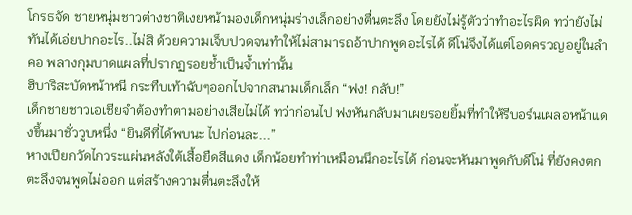โกรธจัด ชายหนุ่มชาวต่างชาติเงยหน้ามองเด็กหนุ่มร่างเล็กอย่างตื่นตะลึง โดยยังไม่รู้ตัวว่าทำอะไรผิด ทว่ายังไม่ทันได้เอ่ยปากอะไร..ไม่สิ ด้วยความเจ็บปวดจนทำให้ไม่สามารถอ้าปากพูดอะไรได้ ดีโน่จึงได้แต่โอดครวญอยู่ในลำคอ พลางกุมบาดแผลที่ปรากฏรอยช้ำเป็นจ้ำเท่านั้น
ฮิบาริสะบัดหน้าหนี กระทืบเท้าฉับๆออกไปจากสนามเด็กเล็ก “ฟง! กลับ!”
เด็กชายชาวเอเชียจำต้องทำตามอย่างเสียไม่ได้ ทว่าก่อนไป ฟงหันกลับมาเผยรอยยิ้มที่ทำให้รีบอร์นเผลอหน้าแดงขึ้นมาชั่ววูบหนึ่ง “ยินดีที่ได้พบนะ ไปก่อนละ...”
หางเปียกวัดไกวระแผ่นหลังใต้เสื้อยืดสีแดง เด็กน้อยทำท่าเหมือนนึกอะไรได้ ก่อนจะหันมาพูดกับดีโน่ ที่ยังคงตกตะลึงจนพูดไม่ออก แต่สร้างความตื่นตะลึงให้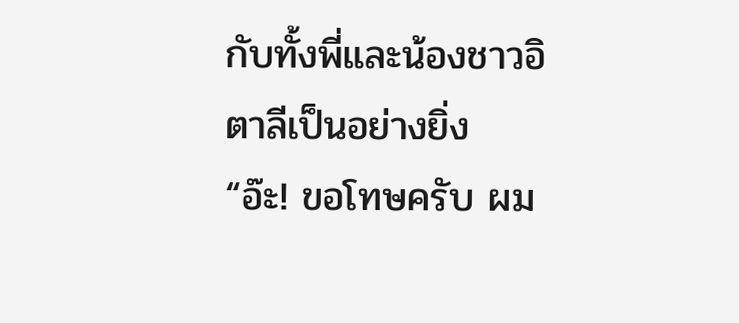กับทั้งพี่และน้องชาวอิตาลีเป็นอย่างยิ่ง
“อ๊ะ! ขอโทษครับ ผม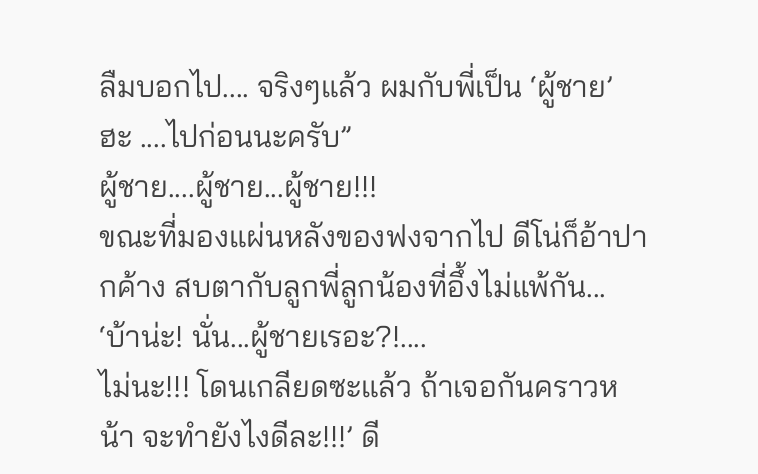ลืมบอกไป.... จริงๆแล้ว ผมกับพี่เป็น ‘ผู้ชาย’ ฮะ ....ไปก่อนนะครับ”
ผู้ชาย....ผู้ชาย...ผู้ชาย!!!
ขณะที่มองแผ่นหลังของฟงจากไป ดีโน่ก็อ้าปากค้าง สบตากับลูกพี่ลูกน้องที่อึ้งไม่แพ้กัน...
‘บ้าน่ะ! นั่น...ผู้ชายเรอะ?!....
ไม่นะ!!! โดนเกลียดซะแล้ว ถ้าเจอกันคราวหน้า จะทำยังไงดีละ!!!’ ดี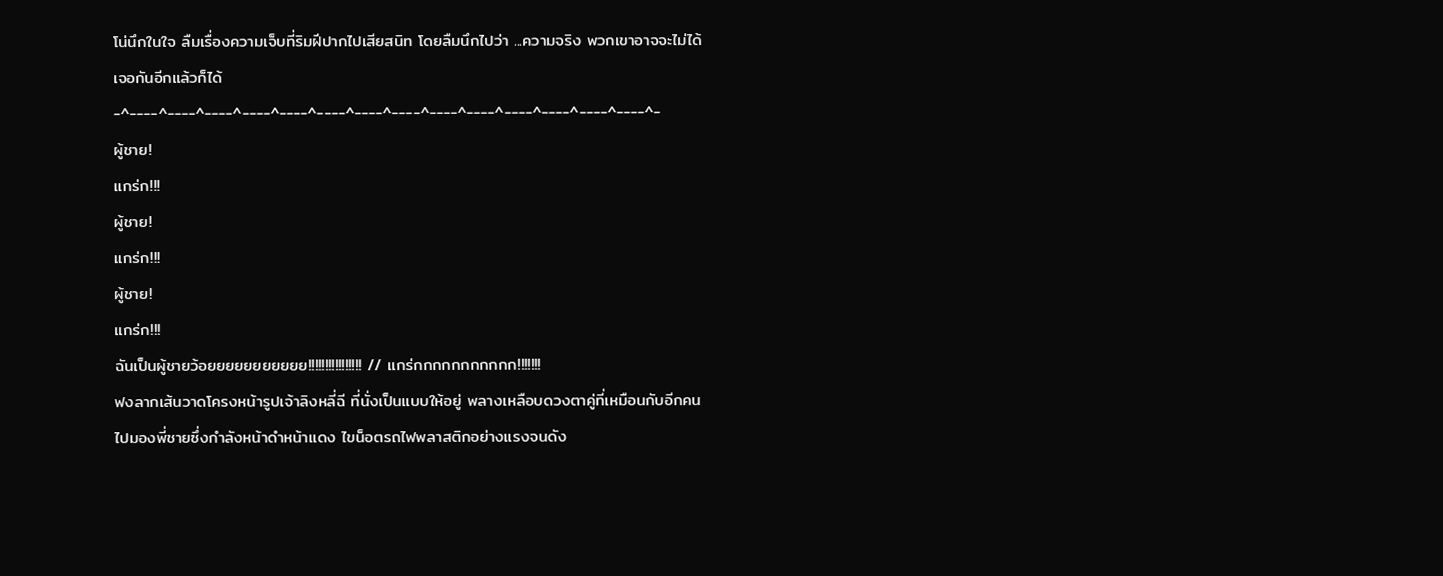โน่นึกในใจ ลืมเรื่องความเจ็บที่ริมฝีปากไปเสียสนิท โดยลืมนึกไปว่า ...ความจริง พวกเขาอาจจะไม่ได้เจอกันอีกแล้วก็ได้
-^----^----^----^----^----^----^----^----^----^----^----^----^----^----^-
ผู้ชาย!
แกร่ก!!!
ผู้ชาย!
แกร่ก!!!
ผู้ชาย!
แกร่ก!!!
ฉันเป็นผู้ชายว้อยยยยยยยยยยย!!!!!!!!!!!!!!!! // แกร่กกกกกกกกกกก!!!!!!!
ฟงลากเส้นวาดโครงหน้ารูปเจ้าลิงหลี่ฉี ที่นั่งเป็นแบบให้อยู่ พลางเหลือบดวงตาคู่ที่เหมือนกับอีกคน ไปมองพี่ชายซึ่งกำลังหน้าดำหน้าแดง ไขน็อตรถไฟพลาสติกอย่างแรงจนดัง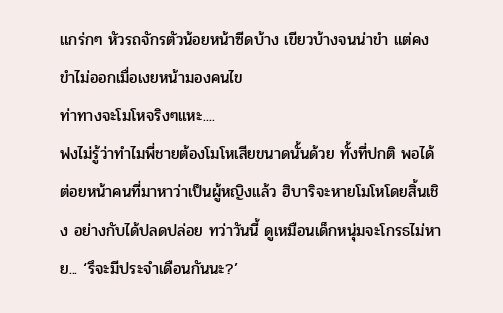แกร่กๆ หัวรถจักรตัวน้อยหน้าซีดบ้าง เขียวบ้างจนน่าขำ แต่คงขำไม่ออกเมื่อเงยหน้ามองคนไข
ท่าทางจะโมโหจริงๆแหะ....
ฟงไม่รู้ว่าทำไมพี่ชายต้องโมโหเสียขนาดนั้นด้วย ทั้งที่ปกติ พอได้ต่อยหน้าคนที่มาหาว่าเป็นผู้หญิงแล้ว ฮิบาริจะหายโมโหโดยสิ้นเชิง อย่างกับได้ปลดปล่อย ทว่าวันนี้ ดูเหมือนเด็กหนุ่มจะโกรธไม่หาย... ‘รึจะมีประจำเดือนกันนะ?’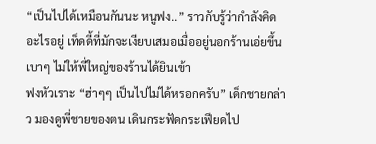“เป็นไปได้เหมือนกันนะ หนูฟง..” ราวกับรู้ว่ากำลังคิดอะไรอยู่ เท็ดดี้ที่มักจะเงียบเสมอเมื่ออยู่นอกร้านเอ่ยขึ้นเบาๆ ไม่ให้พี่ใหญ่ของร้านได้ยินเข้า
ฟงหัวเราะ “ฮ่าๆๆ เป็นไปไม่ได้หรอกครับ” เด็กชายกล่าว มองดูพี่ชายของตน เดินกระฟัดกระเฟียดไป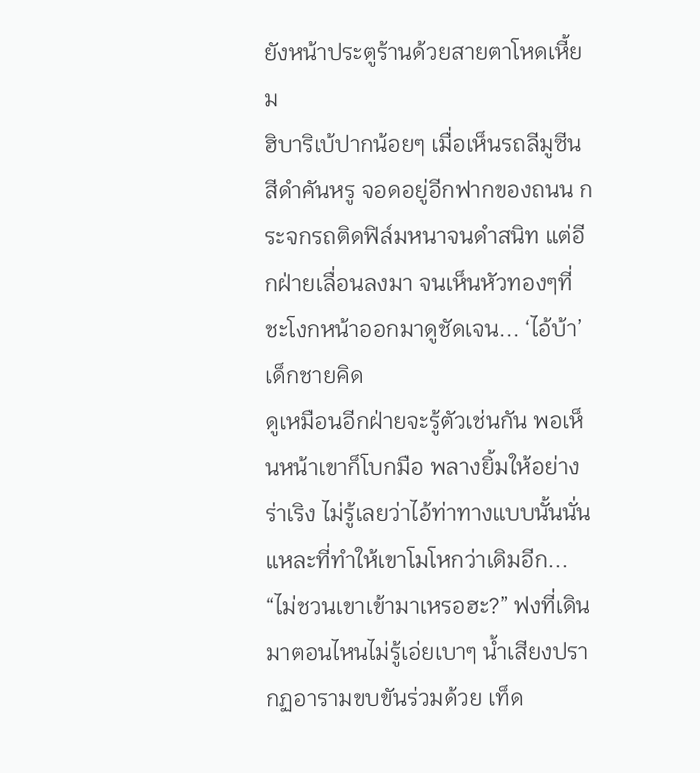ยังหน้าประตูร้านด้วยสายตาโหดเหี้ยม
ฮิบาริเบ้ปากน้อยๆ เมื่อเห็นรถลีมูซีนสีดำคันหรู จอดอยู่อีกฟากของถนน กระจกรถติดฟิล์มหนาจนดำสนิท แต่อีกฝ่ายเลื่อนลงมา จนเห็นหัวทองๆที่ชะโงกหน้าออกมาดูชัดเจน... ‘ไอ้บ้า’ เด็กชายคิด
ดูเหมือนอีกฝ่ายจะรู้ตัวเช่นกัน พอเห็นหน้าเขาก็โบกมือ พลางยิ้มให้อย่างร่าเริง ไม่รู้เลยว่าไอ้ท่าทางแบบนั้นนั่นแหละที่ทำให้เขาโมโหกว่าเดิมอีก...
“ไม่ชวนเขาเข้ามาเหรอฮะ?” ฟงที่เดินมาตอนไหนไม่รู้เอ่ยเบาๆ น้ำเสียงปรากฏอารามขบขันร่วมด้วย เท็ด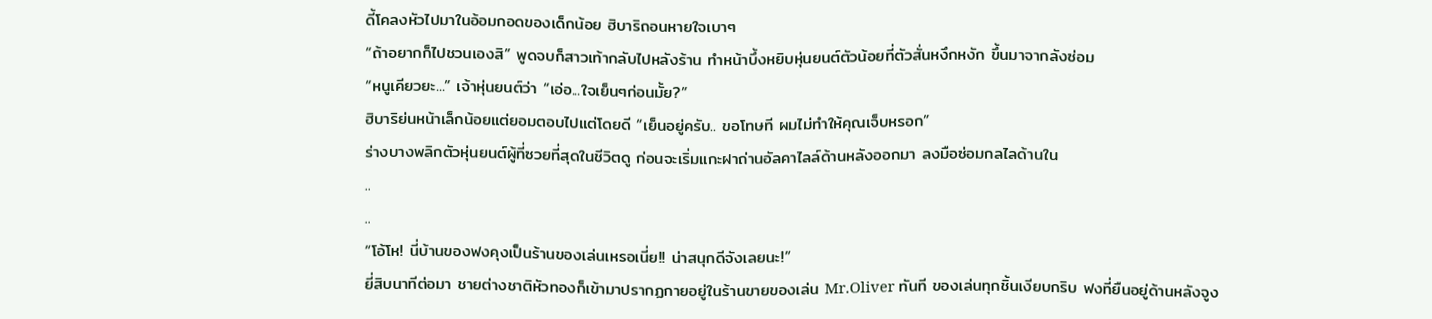ดี้โคลงหัวไปมาในอ้อมกอดของเด็กน้อย ฮิบาริถอนหายใจเบาๆ
“ถ้าอยากก็ไปชวนเองสิ” พูดจบก็สาวเท้ากลับไปหลังร้าน ทำหน้าบึ้งหยิบหุ่นยนต์ตัวน้อยที่ตัวสั่นหงึกหงัก ขึ้นมาจากลังซ่อม
“หนูเคียวยะ...” เจ้าหุ่นยนต์ว่า “เอ่อ...ใจเย็นๆก่อนมั้ย?”
ฮิบาริย่นหน้าเล็กน้อยแต่ยอมตอบไปแต่โดยดี “เย็นอยู่ครับ.. ขอโทษที ผมไม่ทำให้คุณเจ็บหรอก”
ร่างบางพลิกตัวหุ่นยนต์ผู้ที่ซวยที่สุดในชีวิตดู ก่อนจะเริ่มแกะฝาถ่านอัลคาไลล์ด้านหลังออกมา ลงมือซ่อมกลไลด้านใน
..
..
“โอ้โห! นี่บ้านของฟงคุงเป็นร้านของเล่นเหรอเนี่ย!! น่าสนุกดีจังเลยนะ!”
ยี่สิบนาทีต่อมา ชายต่างชาติหัวทองก็เข้ามาปรากฏกายอยู่ในร้านขายของเล่น Mr.Oliver ทันที ของเล่นทุกชิ้นเงียบกริบ ฟงที่ยืนอยู่ด้านหลังจูง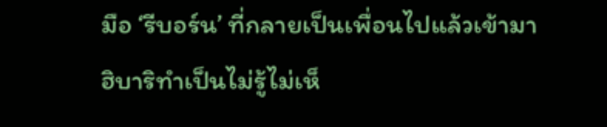มือ ‘รีบอร์น’ ที่กลายเป็นเพื่อนไปแล้วเข้ามา
ฮิบาริทำเป็นไม่รู้ไม่เห็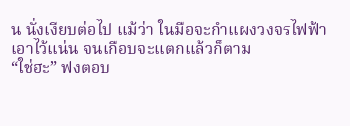น นั่งเงียบต่อไป แม้ว่า ในมือจะกำแผงวงจรไฟฟ้าเอาไว้แน่น จนเกือบจะแตกแล้วก็ตาม
“ใช่ฮะ” ฟงตอบ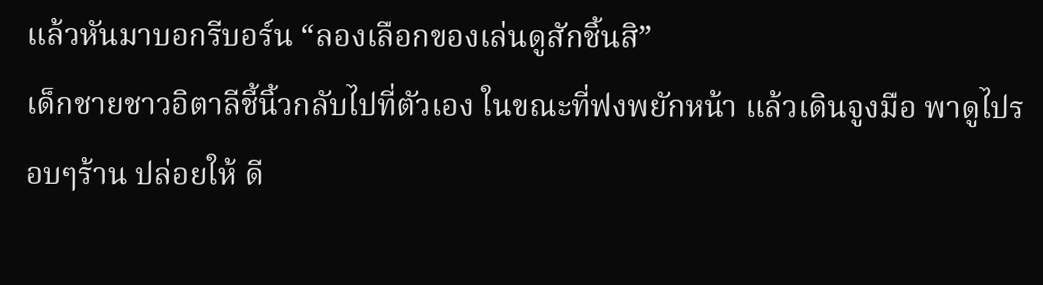แล้วหันมาบอกรีบอร์น “ลองเลือกของเล่นดูสักชิ้นสิ”
เด็กชายชาวอิตาลีชี้นิ้วกลับไปที่ตัวเอง ในขณะที่ฟงพยักหน้า แล้วเดินจูงมือ พาดูไปรอบๆร้าน ปล่อยให้ ดี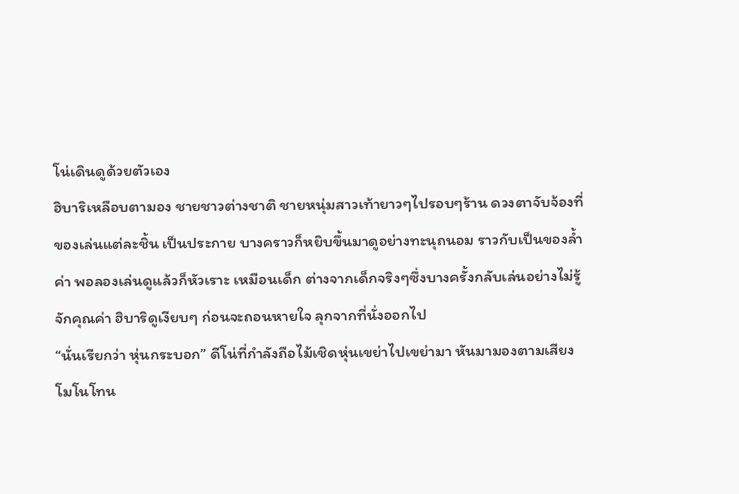โน่เดินดูด้วยตัวเอง
ฮิบาริเหลือบตามอง ชายชาวต่างชาติ ชายหนุ่มสาวเท้ายาวๆไปรอบๆร้าน ดวงตาจับจ้องที่ของเล่นแต่ละชิ้น เป็นประกาย บางคราวก็หยิบขึ้นมาดูอย่างทะนุถนอม ราวกับเป็นของล้ำค่า พอลองเล่นดูแล้วก็หัวเราะ เหมือนเด็ก ต่างจากเด็กจริงๆซึ่งบางครั้งกลับเล่นอย่างไม่รู้จักคุณค่า ฮิบาริดูเงียบๆ ก่อนจะถอนหายใจ ลุกจากที่นั่งออกไป
“นั่นเรียกว่า หุ่นกระบอก” ดีโน่ที่กำลังถือไม้เชิดหุ่นเขย่าไปเขย่ามา หันมามองตามเสียงโมโนโทน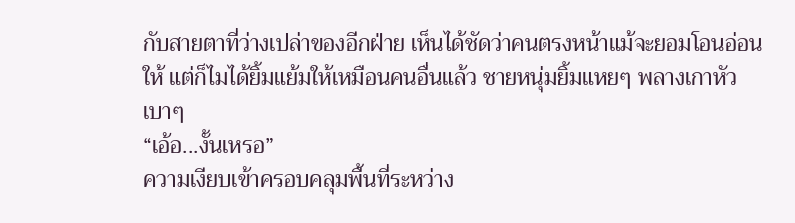กับสายตาที่ว่างเปล่าของอีกฝ่าย เห็นได้ชัดว่าคนตรงหน้าแม้จะยอมโอนอ่อนให้ แต่ก็ไมได้ยิ้มแย้มให้เหมือนคนอื่นแล้ว ชายหนุ่มยิ้มแหยๆ พลางเกาหัวเบาๆ
“เอ้อ...งั้นเหรอ”
ความเงียบเข้าครอบคลุมพื้นที่ระหว่าง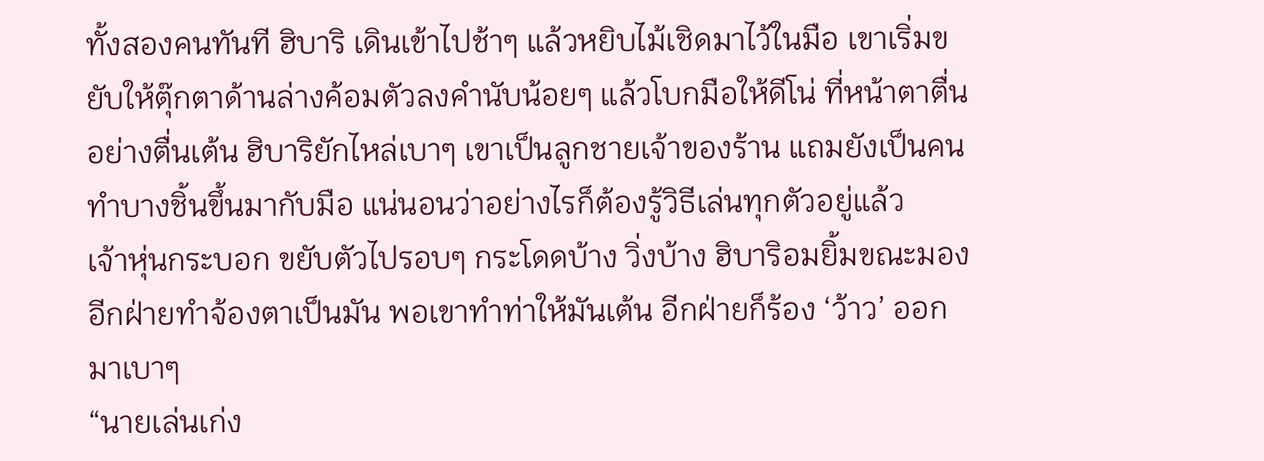ทั้งสองคนทันที ฮิบาริ เดินเข้าไปช้าๆ แล้วหยิบไม้เชิดมาไว้ในมือ เขาเริ่มขยับให้ตุ๊กตาด้านล่างค้อมตัวลงคำนับน้อยๆ แล้วโบกมือให้ดีโน่ ที่หน้าตาตื่นอย่างตื่นเต้น ฮิบาริยักไหล่เบาๆ เขาเป็นลูกชายเจ้าของร้าน แถมยังเป็นคนทำบางชิ้นขึ้นมากับมือ แน่นอนว่าอย่างไรก็ต้องรู้วิธีเล่นทุกตัวอยู่แล้ว
เจ้าหุ่นกระบอก ขยับตัวไปรอบๆ กระโดดบ้าง วิ่งบ้าง ฮิบาริอมยิ้มขณะมองอีกฝ่ายทำจ้องตาเป็นมัน พอเขาทำท่าให้มันเต้น อีกฝ่ายก็ร้อง ‘ว้าว’ ออกมาเบาๆ
“นายเล่นเก่ง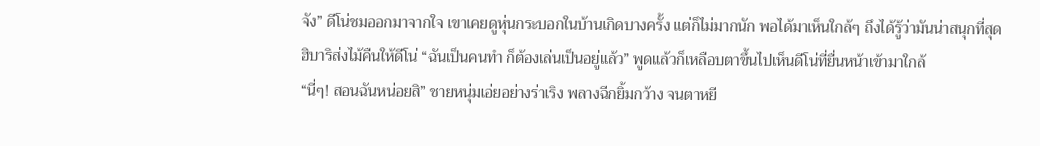จัง” ดีโน่ชมออกมาจากใจ เขาเคยดูหุ่นกระบอกในบ้านเกิดบางครั้ง แต่ก็ไม่มากนัก พอได้มาเห็นใกล้ๆ ถึงได้รู้ว่ามันน่าสนุกที่สุด
ฮิบาริส่งไม้คืนให้ดีโน่ “ฉันเป็นคนทำ ก็ต้องเล่นเป็นอยู่แล้ว” พูดแล้วก็เหลือบตาขึ้นไปเห็นดีโน่ที่ยื่นหน้าเข้ามาใกล้
“นี่ๆ! สอนฉันหน่อยสิ” ชายหนุ่มเอ่ยอย่างร่าเริง พลางฉีกยิ้มกว้าง จนตาหยี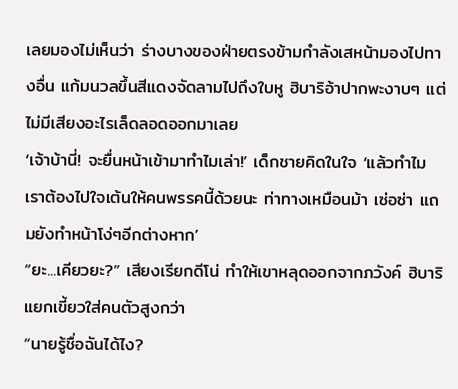เลยมองไม่เห็นว่า ร่างบางของฝ่ายตรงข้ามกำลังเสหน้ามองไปทางอื่น แก้มนวลขึ้นสีแดงจัดลามไปถึงใบหู ฮิบาริอ้าปากพะงาบๆ แต่ไม่มีเสียงอะไรเล็ดลอดออกมาเลย
‘เจ้าบ้านี่! จะยื่นหน้าเข้ามาทำไมเล่า!’ เด็กชายคิดในใจ ‘แล้วทำไมเราต้องไปใจเต้นให้คนพรรคนี้ด้วยนะ ท่าทางเหมือนม้า เซ่อซ่า แถมยังทำหน้าโง่ๆอีกต่างหาก’
“ยะ...เคียวยะ?” เสียงเรียกดีโน่ ทำให้เขาหลุดออกจากภวังค์ ฮิบาริแยกเขี้ยวใส่คนตัวสูงกว่า
“นายรู้ชื่อฉันได้ไง?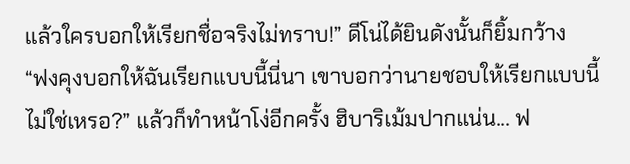แล้วใครบอกให้เรียกชื่อจริงไม่ทราบ!” ดีโน่ได้ยินดังนั้นก็ยิ้มกว้าง
“ฟงคุงบอกให้ฉันเรียกแบบนี้นี่นา เขาบอกว่านายชอบให้เรียกแบบนี้ ไม่ใช่เหรอ?” แล้วก็ทำหน้าโง่อีกครั้ง ฮิบาริเม้มปากแน่น... ฟ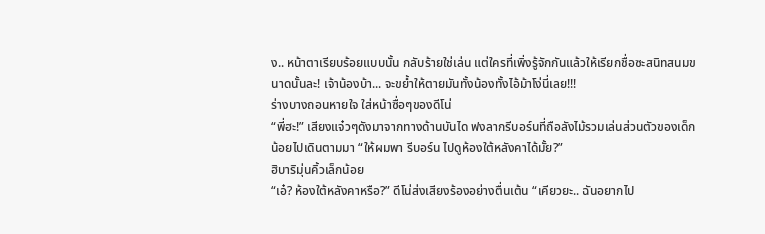ง.. หน้าตาเรียบร้อยแบบนั้น กลับร้ายใช่เล่น แต่ใครที่เพิ่งรู้จักกันแล้วให้เรียกชื่อซะสนิทสนมขนาดนั้นละ! เจ้าน้องบ้า... จะขย้ำให้ตายมันทั้งน้องทั้งไอ้ม้าโง่นี่เลย!!!
ร่างบางถอนหายใจ ใส่หน้าซื่อๆของดีโน่
“พี่ฮะ!” เสียงแจ๋วๆดังมาจากทางด้านบันได ฟงลากรีบอร์นที่ถือลังไม้รวมเล่นส่วนตัวของเด็กน้อยไปเดินตามมา “ให้ผมพา รีบอร์น ไปดูห้องใต้หลังคาได้มั้ย?”
ฮิบาริมุ่นคิ้วเล็กน้อย
“เอ๋? ห้องใต้หลังคาหรือ?” ดีโน่ส่งเสียงร้องอย่างตื่นเต้น “เคียวยะ.. ฉันอยากไป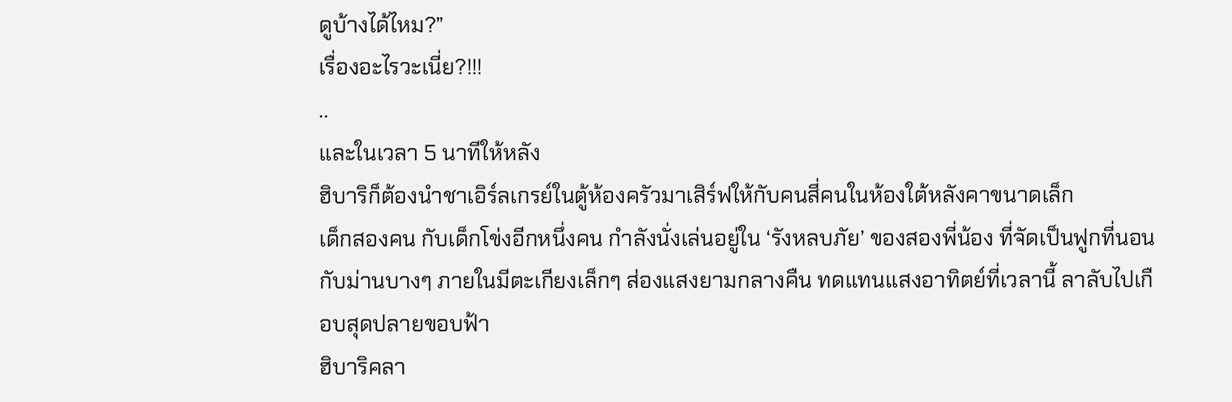ดูบ้างได้ไหม?”
เรื่องอะไรวะเนี่ย?!!!
..
และในเวลา 5 นาทีให้หลัง
ฮิบาริก็ต้องนำชาเอิร์ลเกรย์ในตู้ห้องครัวมาเสิร์ฟให้กับคนสี่คนในห้องใต้หลังคาขนาดเล็ก
เด็กสองคน กับเด็กโข่งอีกหนึ่งคน กำลังนั่งเล่นอยู่ใน ‘รังหลบภัย’ ของสองพี่น้อง ที่จัดเป็นฟูกที่นอน กับม่านบางๆ ภายในมีตะเกียงเล็กๆ ส่องแสงยามกลางคืน ทดแทนแสงอาทิตย์ที่เวลานี้ ลาลับไปเกือบสุดปลายขอบฟ้า
ฮิบาริคลา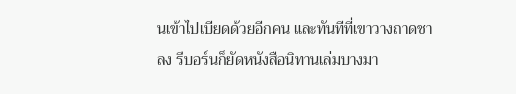นเข้าไปเบียดด้วยอีกคน และทันทีที่เขาวางถาดชาลง รีบอร์นก็ยัดหนังสือนิทานเล่มบางมา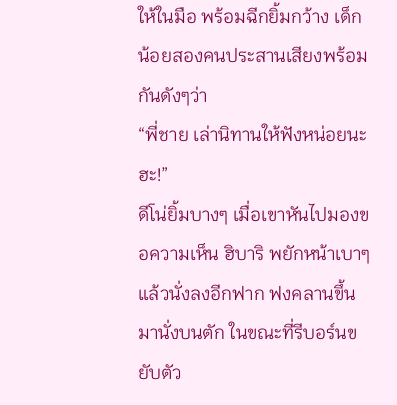ให้ในมือ พร้อมฉีกยิ้มกว้าง เด็กน้อยสองคนประสานเสียงพร้อมกันดังๆว่า
“พี่ชาย เล่านิทานให้ฟังหน่อยนะฮะ!”
ดีโน่ยิ้มบางๆ เมื่อเขาหันไปมองขอความเห็น ฮิบาริ พยักหน้าเบาๆ แล้วนั่งลงอีกฟาก ฟงคลานขึ้นมานั่งบนตัก ในขณะที่รีบอร์นขยับตัว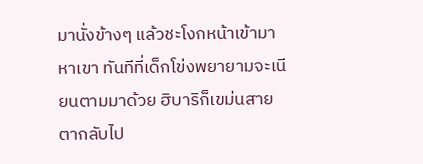มานั่งข้างๆ แล้วชะโงกหน้าเข้ามาหาเขา ทันทีที่เด็กโข่งพยายามจะเนียนตามมาด้วย ฮิบาริก็เขม่นสายตากลับไป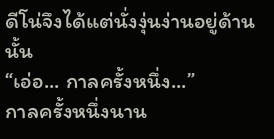ดีโน่จึงได้แต่นั่งงุ่นง่านอยู่ด้านนั้น
“เอ่อ... กาลครั้งหนึ่ง...”
กาลครั้งหนึ่งนาน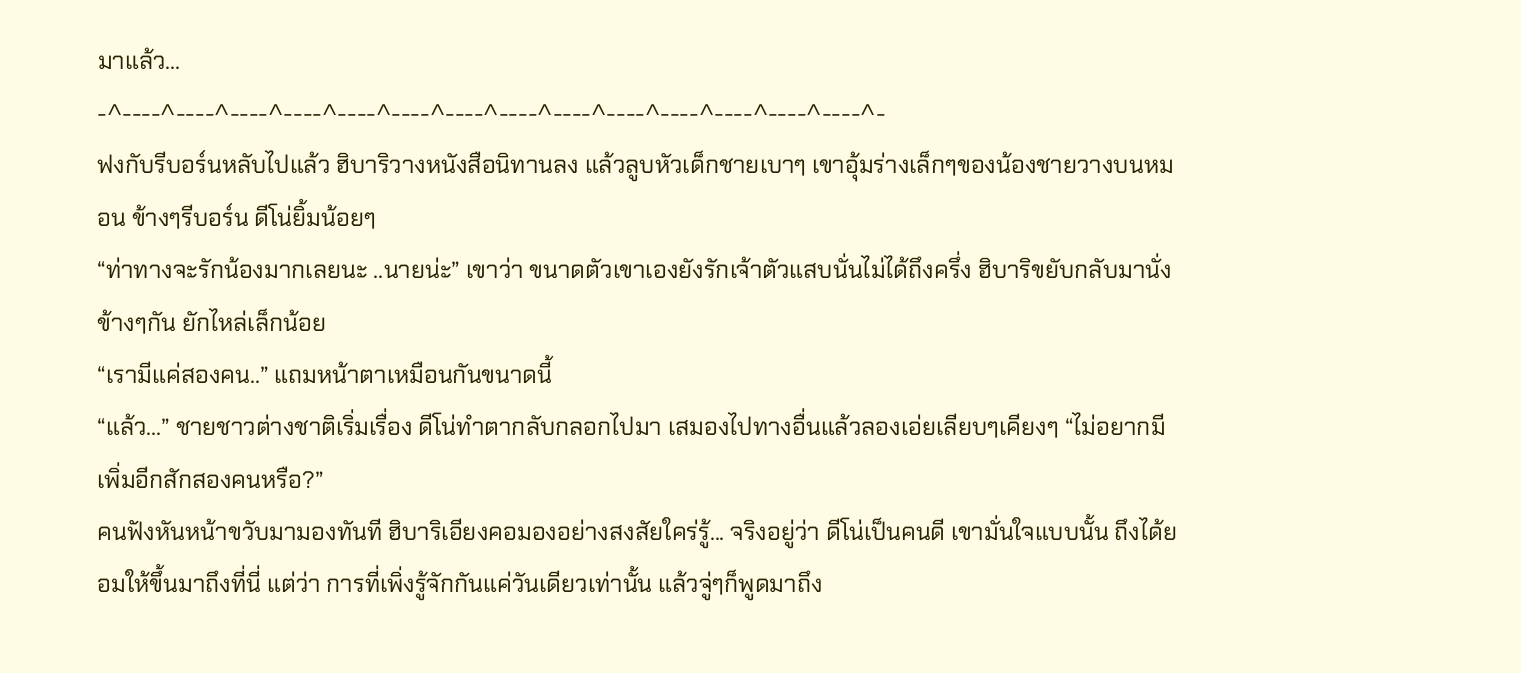มาแล้ว...
-^----^----^----^----^----^----^----^----^----^----^----^----^----^----^-
ฟงกับรีบอร์นหลับไปแล้ว ฮิบาริวางหนังสือนิทานลง แล้วลูบหัวเด็กชายเบาๆ เขาอุ้มร่างเล็กๆของน้องชายวางบนหมอน ข้างๆรีบอร์น ดีโน่ยิ้มน้อยๆ
“ท่าทางจะรักน้องมากเลยนะ ..นายน่ะ” เขาว่า ขนาดตัวเขาเองยังรักเจ้าตัวแสบนั่นไม่ได้ถึงครึ่ง ฮิบาริขยับกลับมานั่งข้างๆกัน ยักไหล่เล็กน้อย
“เรามีแค่สองคน..” แถมหน้าตาเหมือนกันขนาดนี้
“แล้ว...” ชายชาวต่างชาติเริ่มเรื่อง ดีโน่ทำตากลับกลอกไปมา เสมองไปทางอื่นแล้วลองเอ่ยเลียบๆเคียงๆ “ไม่อยากมีเพิ่มอีกสักสองคนหรือ?”
คนฟังหันหน้าขวับมามองทันที ฮิบาริเอียงคอมองอย่างสงสัยใคร่รู้... จริงอยู่ว่า ดีโน่เป็นคนดี เขามั่นใจแบบนั้น ถึงได้ยอมให้ขึ้นมาถึงที่นี่ แต่ว่า การที่เพิ่งรู้จักกันแค่วันเดียวเท่านั้น แล้วจู่ๆก็พูดมาถึง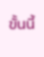ขั้นนี้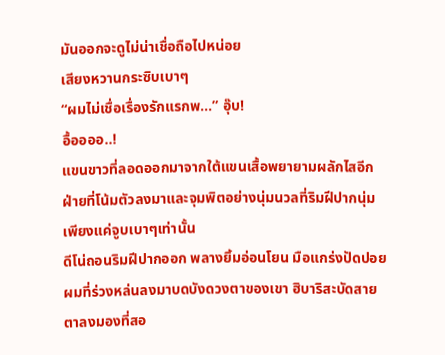มันออกจะดูไม่น่าเชื่อถือไปหน่อย
เสียงหวานกระซิบเบาๆ
“ผมไม่เชื่อเรื่องรักแรกพ...” อุ๊บ!
อื้ออออ..!
แขนขาวที่ลอดออกมาจากใต้แขนเสื้อพยายามผลักไสอีกฝ่ายที่โน้มตัวลงมาและจุมพิตอย่างนุ่มนวลที่ริมฝีปากนุ่ม เพียงแค่จูบเบาๆเท่านั้น
ดีโน่ถอนริมฝีปากออก พลางยิ้มอ่อนโยน มือแกร่งปัดปอยผมที่ร่วงหล่นลงมาบดบังดวงตาของเขา ฮิบาริสะบัดสายตาลงมองที่สอ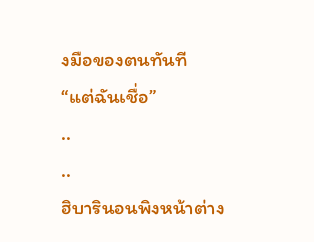งมือของตนทันที
“แต่ฉันเชื่อ”
..
..
ฮิบารินอนพิงหน้าต่าง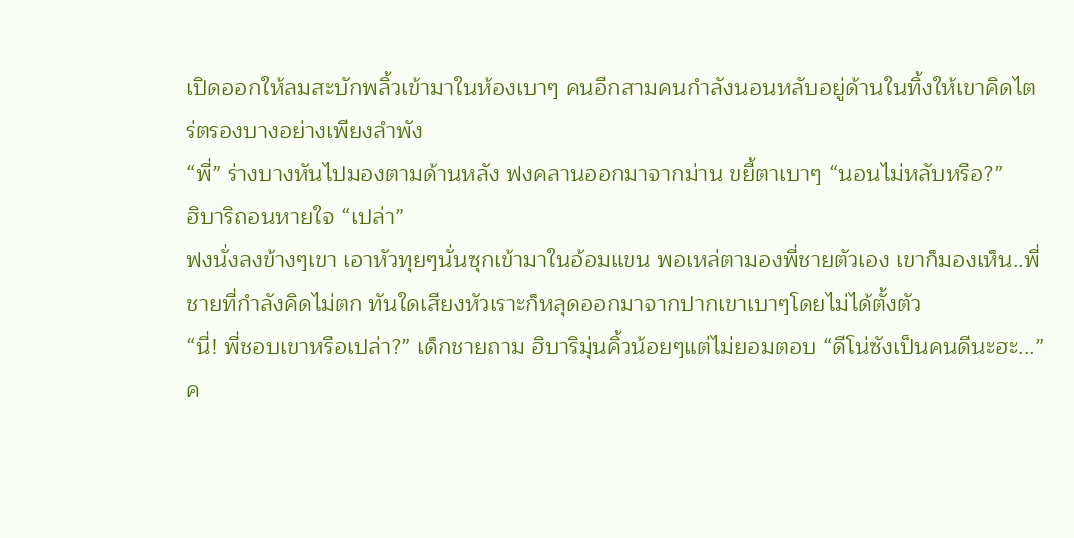เปิดออกให้ลมสะบักพลิ้วเข้ามาในห้องเบาๆ คนอีกสามคนกำลังนอนหลับอยู่ด้านในทิ้งให้เขาคิดไตร่ตรองบางอย่างเพียงลำพัง
“พี่” ร่างบางหันไปมองตามด้านหลัง ฟงคลานออกมาจากม่าน ขยี้ตาเบาๆ “นอนไม่หลับหรือ?”
ฮิบาริถอนหายใจ “เปล่า”
ฟงนั่งลงข้างๆเขา เอาหัวทุยๆนั่นซุกเข้ามาในอ้อมแขน พอเหล่ตามองพี่ชายตัวเอง เขาก็มองเห็น..พี่ชายที่กำลังคิดไม่ตก ทันใดเสียงหัวเราะก็หลุดออกมาจากปากเขาเบาๆโดยไม่ได้ตั้งตัว
“นี่! พี่ชอบเขาหรือเปล่า?” เด็กชายถาม ฮิบาริมุ่นคิ้วน้อยๆแต่ไม่ยอมตอบ “ดีโน่ซังเป็นคนดีนะฮะ...”
ค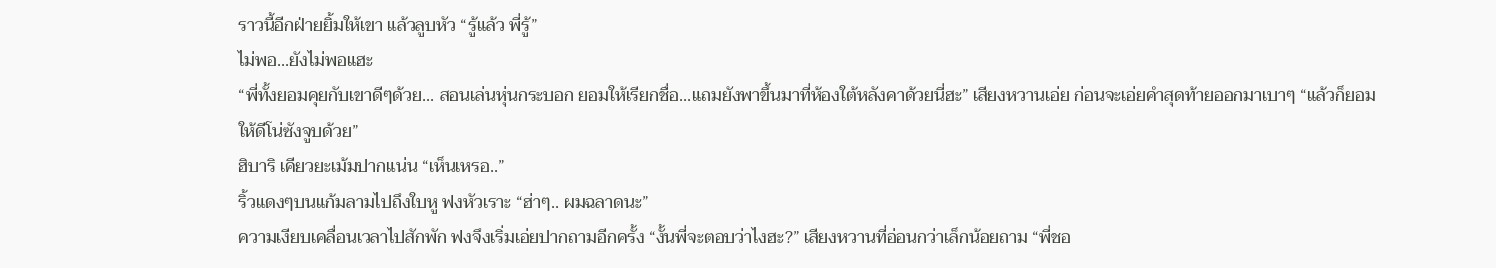ราวนี้อีกฝ่ายยิ้มให้เขา แล้วลูบหัว “รู้แล้ว พี่รู้”
ไม่พอ...ยังไม่พอแฮะ
“พี่ทั้งยอมคุยกับเขาดีๆด้วย... สอนเล่นหุ่นกระบอก ยอมให้เรียกชื่อ...แถมยังพาขึ้นมาที่ห้องใต้หลังคาด้วยนี่ฮะ” เสียงหวานเอ่ย ก่อนจะเอ่ยคำสุดท้ายออกมาเบาๆ “แล้วก็ยอมให้ดีโน่ซังจูบด้วย”
ฮิบาริ เคียวยะเม้มปากแน่น “เห็นเหรอ..”
ริ้วแดงๆบนแก้มลามไปถึงใบหู ฟงหัวเราะ “ฮ่าๆ.. ผมฉลาดนะ”
ความเงียบเคลื่อนเวลาไปสักพัก ฟงจึงเริ่มเอ่ยปากถามอีกครั้ง “งั้นพี่จะตอบว่าไงฮะ?” เสียงหวานที่อ่อนกว่าเล็กน้อยถาม “พี่ชอ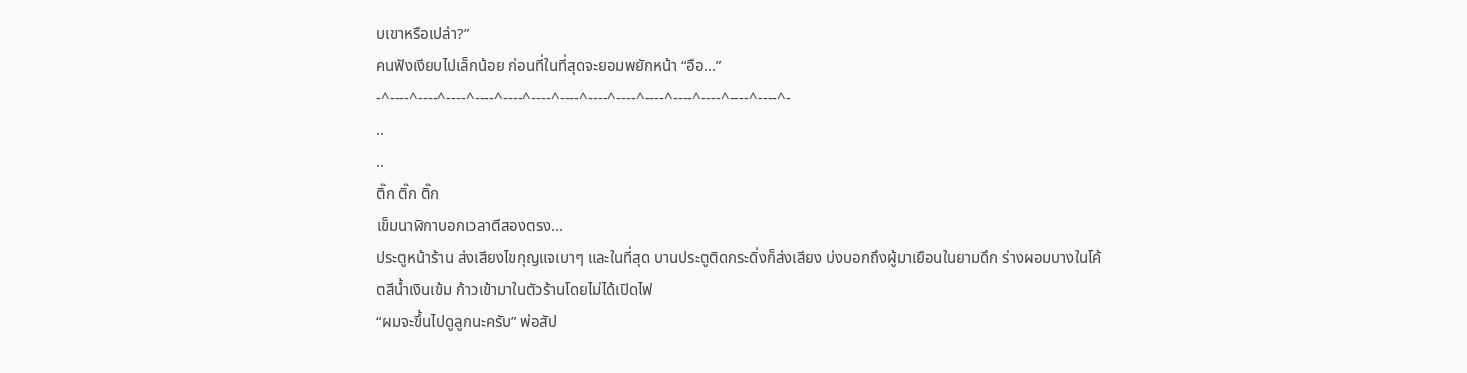บเขาหรือเปล่า?”
คนฟังเงียบไปเล็กน้อย ก่อนที่ในที่สุดจะยอมพยักหน้า “อือ...”
-^----^----^----^----^----^----^----^----^----^----^----^----^----^----^-
..
..
ติ๊ก ติ๊ก ติ๊ก
เข็มนาฬิกาบอกเวลาตีสองตรง...
ประตูหน้าร้าน ส่งเสียงไขกุญแจเบาๆ และในที่สุด บานประตูติดกระดิ่งก็ส่งเสียง บ่งบอกถึงผู้มาเยือนในยามดึก ร่างผอมบางในโค้ตสีน้ำเงินเข้ม ก้าวเข้ามาในตัวร้านโดยไม่ได้เปิดไฟ
“ผมจะขึ้นไปดูลูกนะครับ” พ่อสัป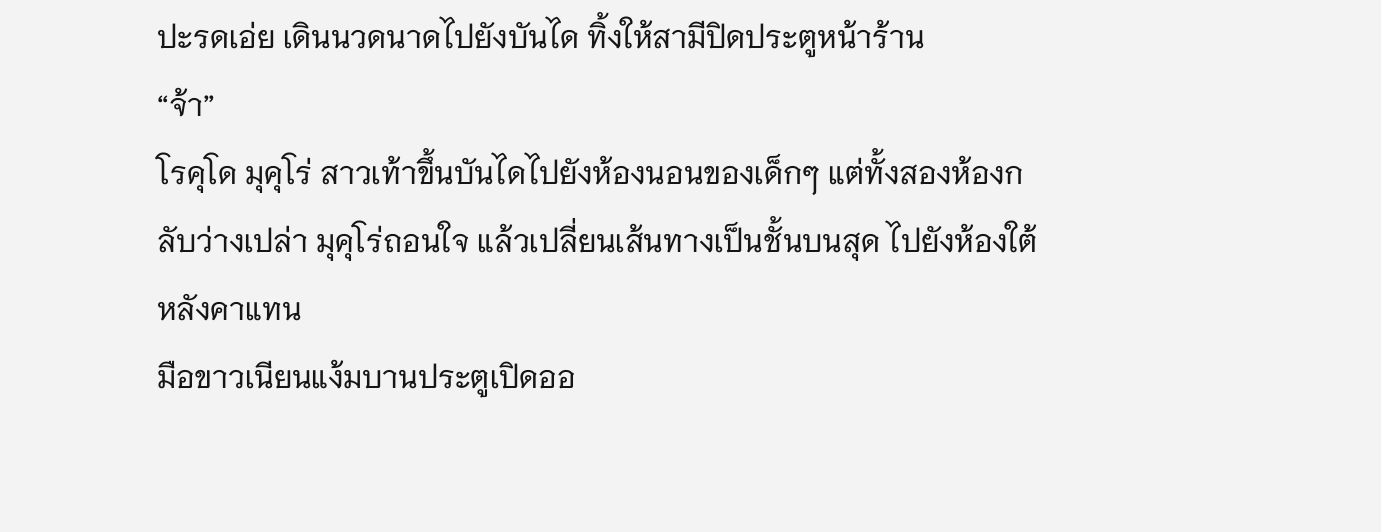ปะรดเอ่ย เดินนวดนาดไปยังบันได ทิ้งให้สามีปิดประตูหน้าร้าน
“จ้า”
โรคุโด มุคุโร่ สาวเท้าขึ้นบันไดไปยังห้องนอนของเด็กๆ แต่ทั้งสองห้องกลับว่างเปล่า มุคุโร่ถอนใจ แล้วเปลี่ยนเส้นทางเป็นชั้นบนสุด ไปยังห้องใต้หลังคาแทน
มือขาวเนียนแง้มบานประตูเปิดออ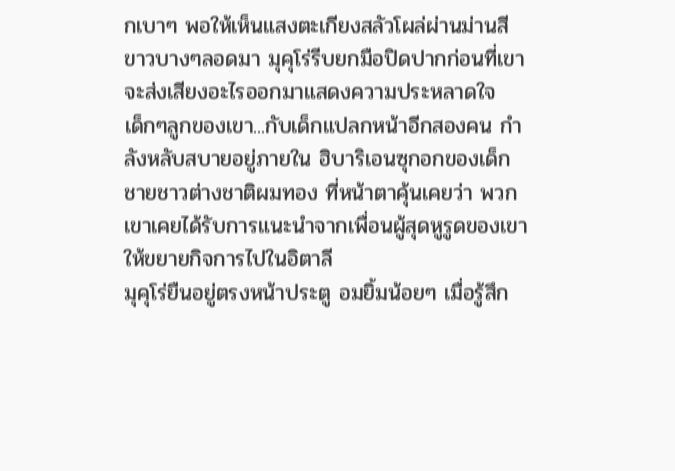กเบาๆ พอให้เห็นแสงตะเกียงสลัวโผล่ผ่านม่านสีขาวบางๆลอดมา มุคุโร่รีบยกมือปิดปากก่อนที่เขาจะส่งเสียงอะไรออกมาแสดงความประหลาดใจ
เด็กๆลูกของเขา...กับเด็กแปลกหน้าอีกสองคน กำลังหลับสบายอยู่ภายใน ฮิบาริเอนซุกอกของเด็กชายชาวต่างชาติผมทอง ที่หน้าตาคุ้นเคยว่า พวกเขาเคยได้รับการแนะนำจากเพื่อนผู้สุดหูรูดของเขาให้ขยายกิจการไปในอิตาลี
มุคุโร่ยืนอยู่ตรงหน้าประตู อมยิ้มน้อยๆ เมื่อรู้สึก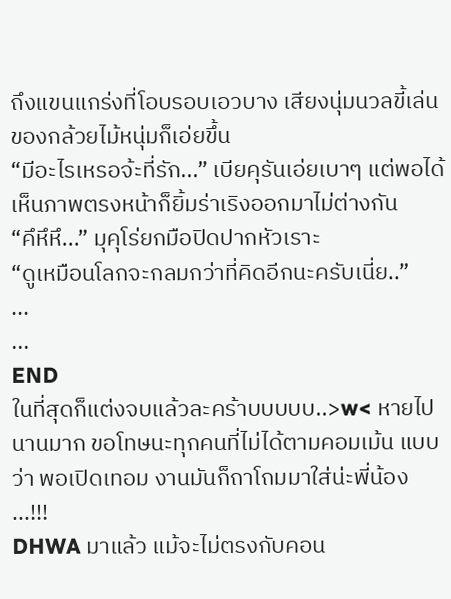ถึงแขนแกร่งที่โอบรอบเอวบาง เสียงนุ่มนวลขี้เล่นของกล้วยไม้หนุ่มก็เอ่ยขึ้น
“มีอะไรเหรอจ้ะที่รัก...” เบียคุรันเอ่ยเบาๆ แต่พอได้เห็นภาพตรงหน้าก็ยิ้มร่าเริงออกมาไม่ต่างกัน
“คึหึหึ...” มุคุโร่ยกมือปิดปากหัวเราะ
“ดูเหมือนโลกจะกลมกว่าที่คิดอีกนะครับเนี่ย..”
...
...
END
ในที่สุดก็แต่งจบแล้วละคร้าบบบบบ..>w< หายไปนานมาก ขอโทษนะทุกคนที่ไม่ได้ตามคอมเม้น แบบว่า พอเปิดเทอม งานมันก็ถาโถมมาใส่น่ะพี่น้อง ...!!!
DHWA มาแล้ว แม้จะไม่ตรงกับคอน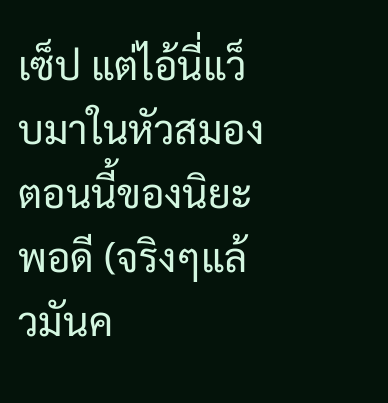เซ็ป แต่ไอ้นี่แว็บมาในหัวสมองตอนนี้ของนิยะพอดี (จริงๆแล้วมันค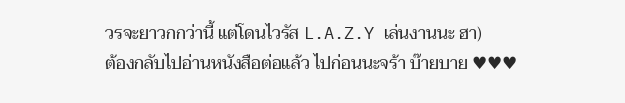วรจะยาวกกว่านี้ แต่โดนไวรัส L.A.Z.Y เล่นงานนะ ฮา)
ต้องกลับไปอ่านหนังสือต่อแล้ว ไปก่อนนะจร้า บ๊ายบาย ♥♥♥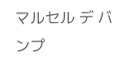マルセル デ バンプ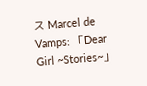ス Marcel de Vamps: 「Dear Girl ~Stories~」